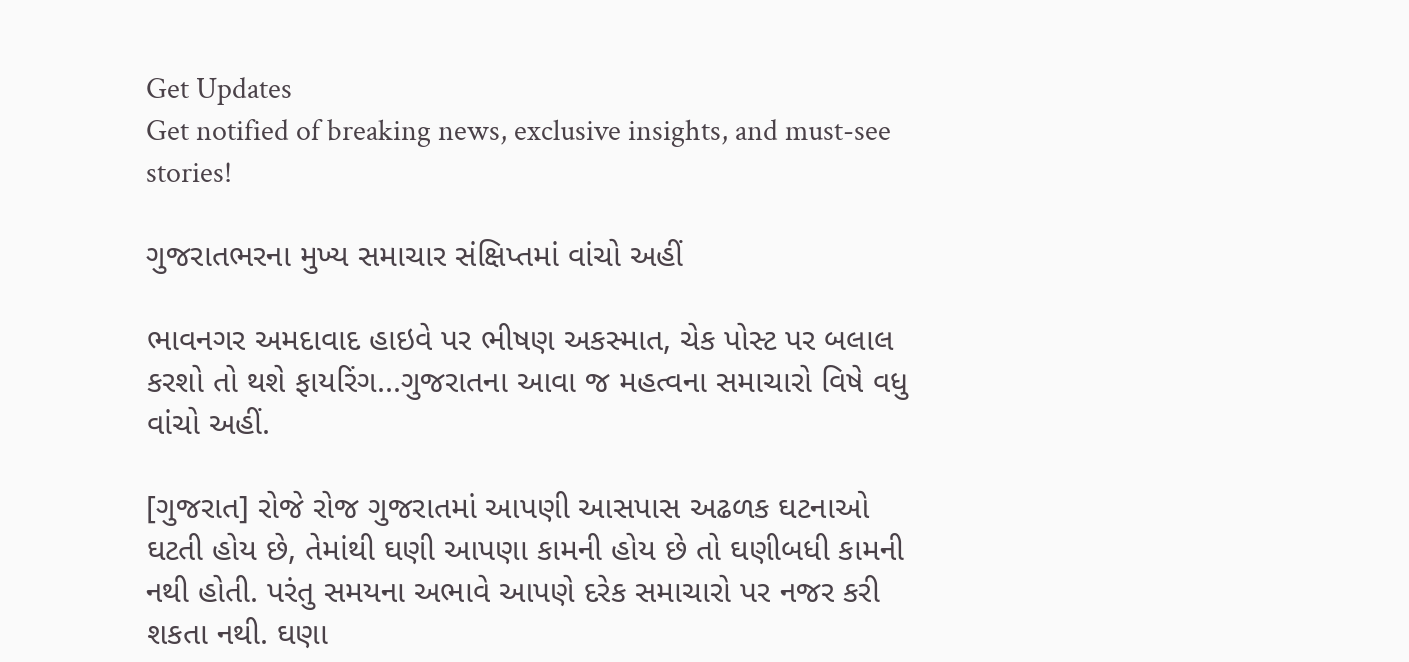Get Updates
Get notified of breaking news, exclusive insights, and must-see stories!

ગુજરાતભરના મુખ્ય સમાચાર સંક્ષિપ્તમાં વાંચો અહીં

ભાવનગર અમદાવાદ હાઇવે પર ભીષણ અકસ્માત, ચેક પોસ્ટ પર બલાલ કરશો તો થશે ફાયરિંગ...ગુજરાતના આવા જ મહત્વના સમાચારો વિષે વધુ વાંચો અહીં.

[ગુજરાત] રોજે રોજ ગુજરાતમાં આપણી આસપાસ અઢળક ઘટનાઓ ઘટતી હોય છે, તેમાંથી ઘણી આપણા કામની હોય છે તો ઘણીબધી કામની નથી હોતી. પરંતુ સમયના અભાવે આપણે દરેક સમાચારો પર નજર કરી શકતા નથી. ઘણા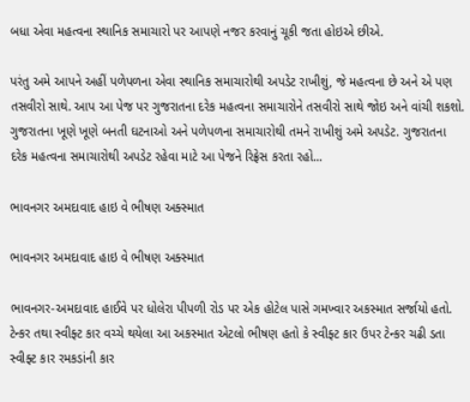બધા એવા મહત્વના સ્થાનિક સમાચારો પર આપણે નજર કરવાનું ચૂકી જતા હોઇએ છીએ.

પરંતુ અમે આપને અહીં પળેપળના એવા સ્થાનિક સમાચારોથી અપડેટ રાખીશું, જે મહત્વના છે અને એ પણ તસવીરો સાથે. આપ આ પેજ પર ગુજરાતના દરેક મહત્વના સમાચારોને તસવીરો સાથે જોઇ અને વાંચી શકશો. ગુજરાતના ખૂણે ખૂણે બનતી ઘટનાઓ અને પળેપળના સમાચારોથી તમને રાખીશું અમે અપડેટ. ગુજરાતના દરેક મહત્વના સમાચારોથી અપડેટ રહેવા માટે આ પેજને રિફ્રેસ કરતા રહો...

ભાવનગર અમદાવાદ હાઇ વે ભીષણ અક્સ્માત

ભાવનગર અમદાવાદ હાઇ વે ભીષણ અક્સ્માત

ભાવનગર-અમદાવાદ હાઈવે પર ધોલેરા પીપળી રોડ પર એક હોટેલ પાસે ગમખ્વાર અકસ્માત સર્જાયો હતો. ટેન્કર તથા સ્વીફ્ટ કાર વચ્ચે થયેલા આ અકસ્માત એટલો ભીષણ હતો કે સ્વીફ્ટ કાર ઉપર ટેન્કર ચઢી ડતા સ્વીફ્ટ કાર રમકડાંની કાર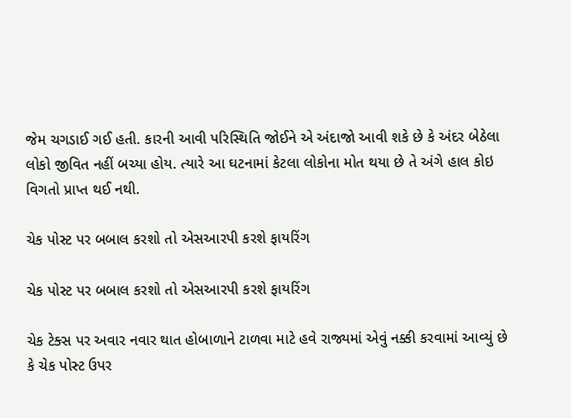જેમ ચગડાઈ ગઈ હતી. કારની આવી પરિસ્થિતિ જોઈને એ અંદાજો આવી શકે છે કે અંદર બેઠેલા લોકો જીવિત નહીં બચ્યા હોય. ત્યારે આ ઘટનામાં કેટલા લોકોના મોત થયા છે તે અંગે હાલ કોઇ વિગતો પ્રાપ્ત થઈ નથી.

ચેક પોસ્ટ પર બબાલ કરશો તો એસઆરપી કરશે ફાયરિંગ

ચેક પોસ્ટ પર બબાલ કરશો તો એસઆરપી કરશે ફાયરિંગ

ચેક ટેક્સ પર અવાર નવાર થાત હોબાળાને ટાળવા માટે હવે રાજ્યમાં એવું નક્કી કરવામાં આવ્યું છે કે ચેક પોસ્ટ ઉપર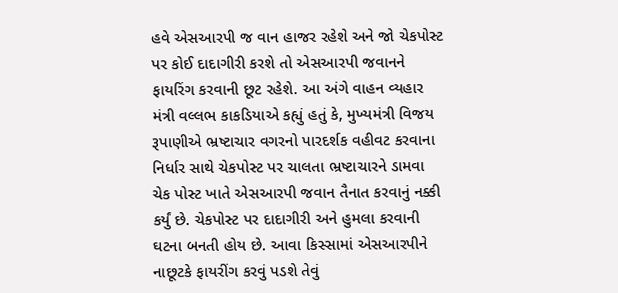હવે એસઆરપી જ વાન હાજર રહેશે અને જો ચેકપોસ્ટ પર કોઈ દાદાગીરી કરશે તો એસઆરપી જવાનને ફાયરિંગ કરવાની છૂટ રહેશે. આ અંગે વાહન વ્યહાર મંત્રી વલ્લભ કાકડિયાએ કહ્યું હતું કે, મુખ્યમંત્રી વિજય રૂપાણીએ ભ્રષ્ટાચાર વગરનો પારદર્શક વહીવટ કરવાના નિર્ધાર સાથે ચેકપોસ્ટ પર ચાલતા ભ્રષ્ટાચારને ડામવા ચેક પોસ્ટ ખાતે એસઆરપી જવાન તૈનાત કરવાનું નક્કી કર્યું છે. ચેકપોસ્ટ પર દાદાગીરી અને હુમલા કરવાની ઘટના બનતી હોય છે. આવા કિસ્સામાં એસઆરપીને નાછૂટકે ફાયરીંગ કરવું પડશે તેવું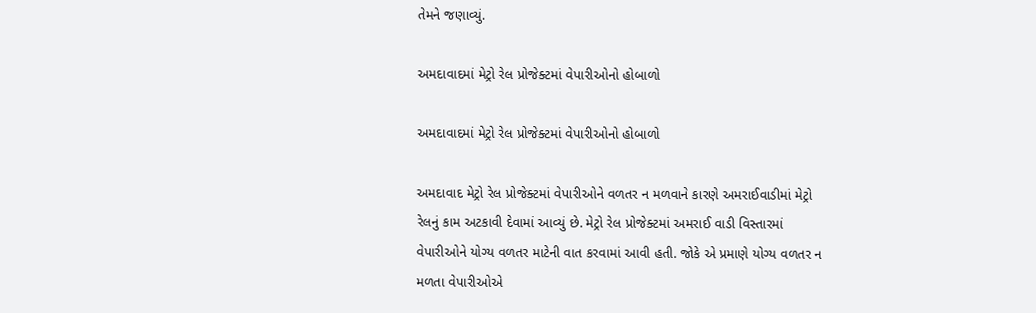તેમને જણાવ્યું.

અમદાવાદમાં મેટ્રો રેલ પ્રોજેક્ટમાં વેપારીઓનો હોબાળો

અમદાવાદમાં મેટ્રો રેલ પ્રોજેક્ટમાં વેપારીઓનો હોબાળો

અમદાવાદ મેટ્રો રેલ પ્રોજેક્ટમાં વેપારીઓને વળતર ન મળવાને કારણે અમરાઈવાડીમાં મેટ્રો રેલનું કામ અટકાવી દેવામાં આવ્યું છે. મેટ્રો રેલ પ્રોજેક્ટમાં અમરાઈ વાડી વિસ્તારમાં વેપારીઓને યોગ્ય વળતર માટેની વાત કરવામાં આવી હતી. જોકે એ પ્રમાણે યોગ્ય વળતર ન મળતા વેપારીઓએ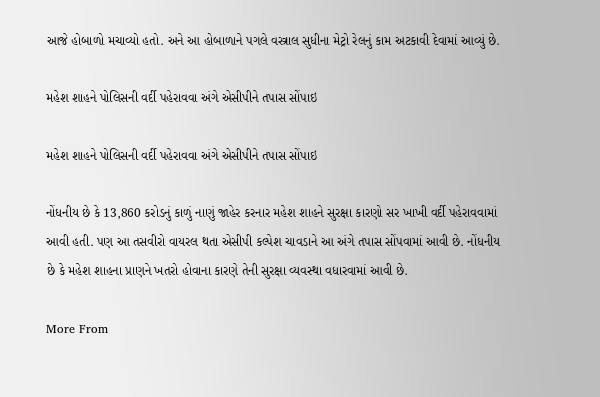આજે હોબાળો મચાવ્યો હતો. અને આ હોબાળાને પગલે વસ્ત્રાલ સુધીના મેટ્રો રેલનું કામ અટકાવી દેવામાં આવ્યું છે.

મહેશ શાહને પોલિસની વર્દી પહેરાવવા અંગે એસીપીને તપાસ સોંપાઇ

મહેશ શાહને પોલિસની વર્દી પહેરાવવા અંગે એસીપીને તપાસ સોંપાઇ

નોંધનીય છે કે 13,860 કરોડનું કાળું નાણું જાહેર કરનાર મહેશ શાહને સુરક્ષા કારણો સર ખાખી વર્દી પહેરાવવામાં આવી હતી. પણ આ તસવીરો વાયરલ થતા એસીપી કલ્પેશ ચાવડાને આ અંગે તપાસ સોંપવામાં આવી છે. નોંધનીય છે કે મહેશ શાહના પ્રાણને ખતરો હોવાના કારણે તેની સુરક્ષા વ્યવસ્થા વધારવામાં આવી છે.

More From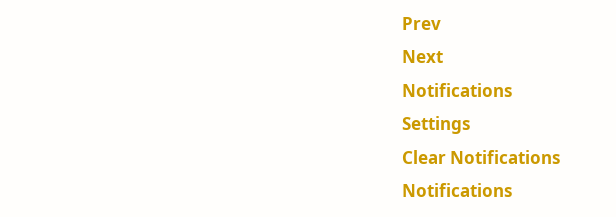Prev
Next
Notifications
Settings
Clear Notifications
Notifications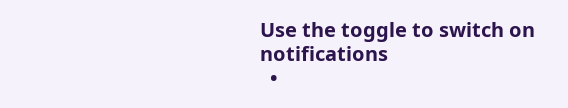Use the toggle to switch on notifications
  •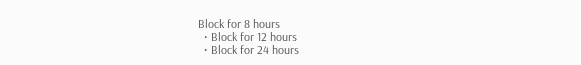Block for 8 hours
  • Block for 12 hours
  • Block for 24 hours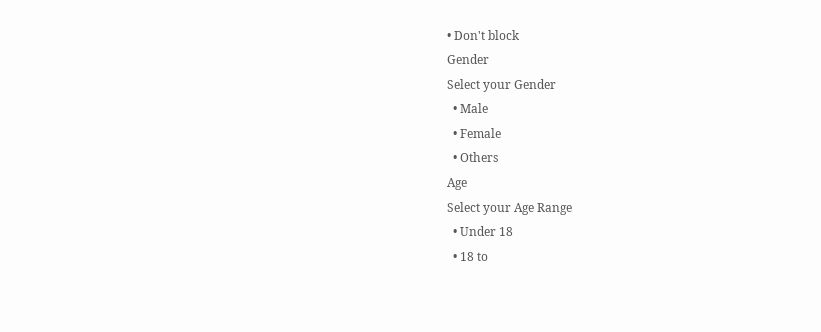• Don't block
Gender
Select your Gender
  • Male
  • Female
  • Others
Age
Select your Age Range
  • Under 18
  • 18 to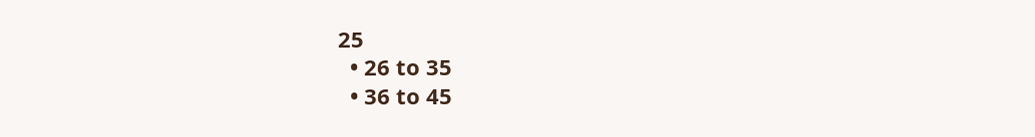25
  • 26 to 35
  • 36 to 45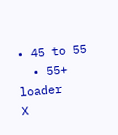• 45 to 55
  • 55+
loader
X